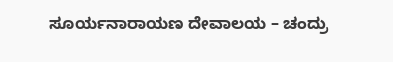ಸೂರ್ಯನಾರಾಯಣ ದೇವಾಲಯ – ಚಂದ್ರು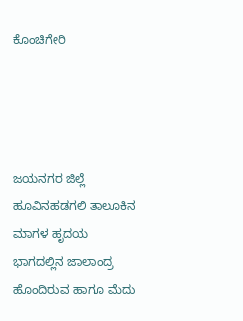ಕೊಂಚಿಗೇರಿ




ಜಯನಗರ ಜಿಲ್ಲೆ ಹೂವಿನಹಡಗಲಿ ತಾಲೂಕಿನ ಮಾಗಳ ಹೃದಯ ಭಾಗದಲ್ಲಿನ ಜಾಲಾಂದ್ರ ಹೊಂದಿರುವ ಹಾಗೂ ಮೆದು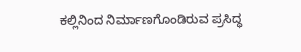ಕಲ್ಲಿನಿಂದ ನಿರ್ಮಾಣಗೊಂಡಿರುವ ಪ್ರಸಿದ್ಧ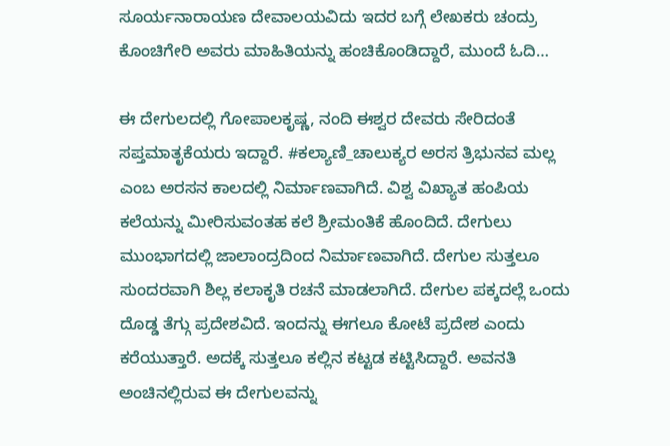ಸೂರ್ಯನಾರಾಯಣ ದೇವಾಲಯವಿದು ಇದರ ಬಗ್ಗೆ ಲೇಖಕರು ಚಂದ್ರು ಕೊಂಚಿಗೇರಿ ಅವರು ಮಾಹಿತಿಯನ್ನು ಹಂಚಿಕೊಂಡಿದ್ದಾರೆ, ಮುಂದೆ ಓದಿ…

ಈ ದೇಗುಲದಲ್ಲಿ ಗೋಪಾಲಕೃಷ್ಣ, ನಂದಿ ಈಶ್ವರ ದೇವರು ಸೇರಿದಂತೆ ಸಪ್ತಮಾತೃಕೆಯರು ಇದ್ದಾರೆ. #ಕಲ್ಯಾಣಿ_ಚಾಲುಕ್ಯರ ಅರಸ ತ್ರಿಭುನವ ಮಲ್ಲ ಎಂಬ ಅರಸನ ಕಾಲದಲ್ಲಿ ನಿರ್ಮಾಣವಾಗಿದೆ. ವಿಶ್ವ ವಿಖ್ಯಾತ ಹಂಪಿಯ ಕಲೆಯನ್ನು ಮೀರಿಸುವಂತಹ ಕಲೆ ಶ್ರೀಮಂತಿಕೆ ಹೊಂದಿದೆ. ದೇಗುಲು ಮುಂಭಾಗದಲ್ಲಿ ಜಾಲಾಂದ್ರದಿಂದ ನಿರ್ಮಾಣವಾಗಿದೆ. ದೇಗುಲ ಸುತ್ತಲೂ ಸುಂದರವಾಗಿ ಶಿಲ್ಲ ಕಲಾಕೃತಿ ರಚನೆ ಮಾಡಲಾಗಿದೆ. ದೇಗುಲ ಪಕ್ಕದಲ್ಲೆ ಒಂದು ದೊಡ್ಡ ತೆಗ್ಗು ಪ್ರದೇಶವಿದೆ. ಇಂದನ್ನು ಈಗಲೂ ಕೋಟೆ ಪ್ರದೇಶ ಎಂದು ಕರೆಯುತ್ತಾರೆ. ಅದಕ್ಕೆ ಸುತ್ತಲೂ ಕಲ್ಲಿನ ಕಟ್ಟಡ ಕಟ್ಟಿಸಿದ್ದಾರೆ. ಅವನತಿ ಅಂಚಿನಲ್ಲಿರುವ ಈ ದೇಗುಲವನ್ನು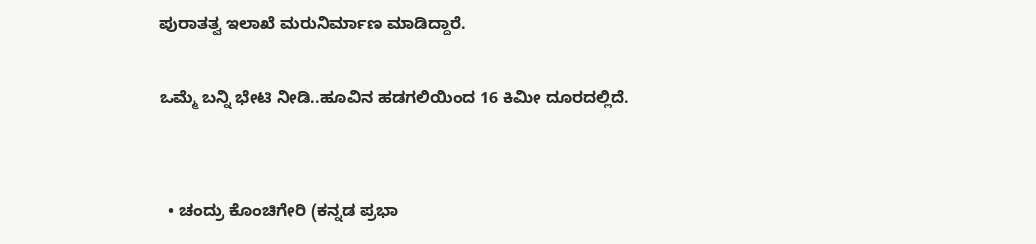ಪುರಾತತ್ವ ಇಲಾಖೆ ಮರುನಿರ್ಮಾಣ ಮಾಡಿದ್ದಾರೆ.

ಒಮ್ಮೆ ಬನ್ನಿ ಭೇಟಿ ನೀಡಿ..ಹೂವಿನ ಹಡಗಲಿಯಿಂದ 16 ಕಿಮೀ ದೂರದಲ್ಲಿದೆ.


  • ಚಂದ್ರು ಕೊಂಚಿಗೇರಿ (ಕನ್ನಡ ಪ್ರಭಾ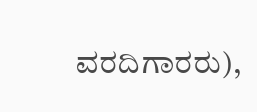ವರದಿಗಾರರು),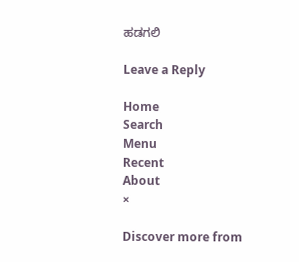ಹಡಗಲಿ

Leave a Reply

Home
Search
Menu
Recent
About
×

Discover more from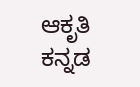ಆಕೃತಿ ಕನ್ನಡ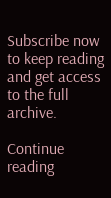Subscribe now to keep reading and get access to the full archive.

Continue reading